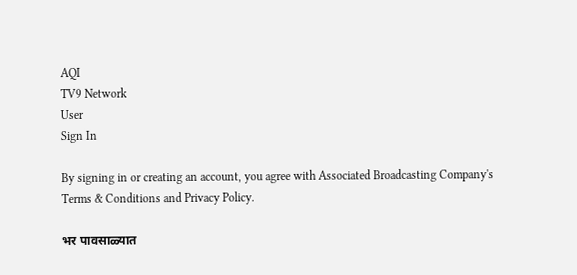AQI
TV9 Network
User
Sign In

By signing in or creating an account, you agree with Associated Broadcasting Company's Terms & Conditions and Privacy Policy.

भर पावसाळ्यात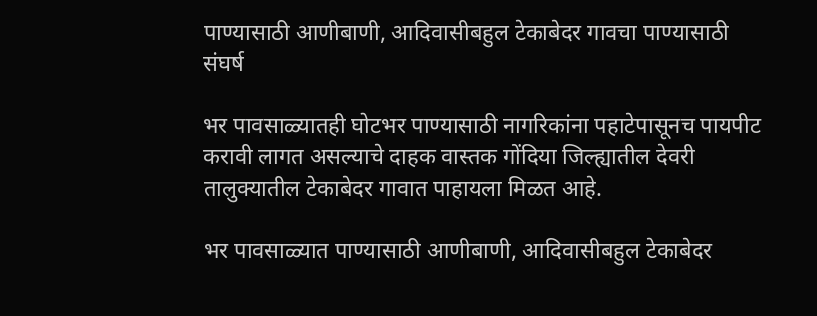पाण्यासाठी आणीबाणी, आदिवासीबहुल टेकाबेदर गावचा पाण्यासाठी संघर्ष

भर पावसाळ्यातही घोटभर पाण्यासाठी नागरिकांना पहाटेपासूनच पायपीट करावी लागत असल्याचे दाहक वास्तक गोंदिया जिल्ह्यातील देवरी तालुक्यातील टेकाबेदर गावात पाहायला मिळत आहे.

भर पावसाळ्यात पाण्यासाठी आणीबाणी, आदिवासीबहुल टेकाबेदर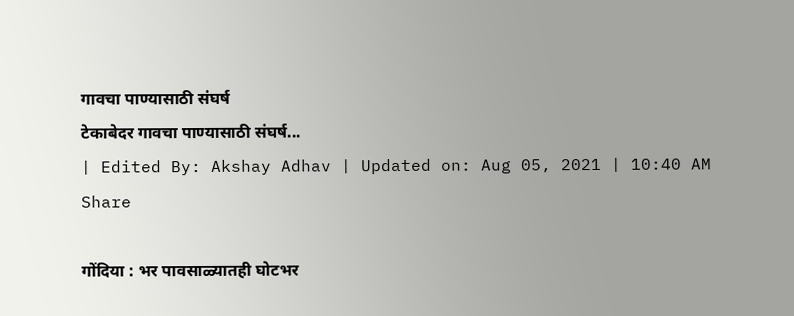गावचा पाण्यासाठी संघर्ष
टेकाबेदर गावचा पाण्यासाठी संघर्ष...
| Edited By: Akshay Adhav | Updated on: Aug 05, 2021 | 10:40 AM
Share

गोंदिया : भर पावसाळ्यातही घोटभर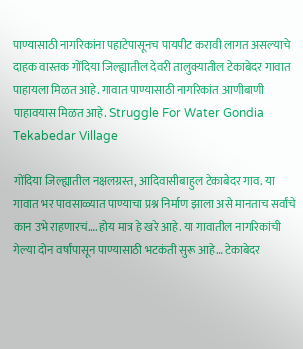पाण्यासाठी नागरिकांना पहाटेपासूनच पायपीट करावी लागत असल्याचे दाहक वास्तक गोंदिया जिल्ह्यातील देवरी तालुक्यातील टेकाबेदर गावात पाहायला मिळत आहे. गावात पाण्यासाठी नागरिकांत आणीबाणी पाहावयास मिळत आहे. Struggle For Water Gondia Tekabedar Village

गोंदिया जिल्ह्यातील नक्षलग्रस्त, आदिवासीबाहुल टेकाबेदर गाव. या गावात भर पावसाळ्यात पाण्याचा प्रश्न निर्माण झाला असे मानताच सर्वांचे कान उभे राहणारचं…. होय मात्र हे खरे आहे. या गावातील नागरिकांची गेल्या दोन वर्षांपासून पाण्यासाठी भटकंती सुरू आहे… टेकाबेदर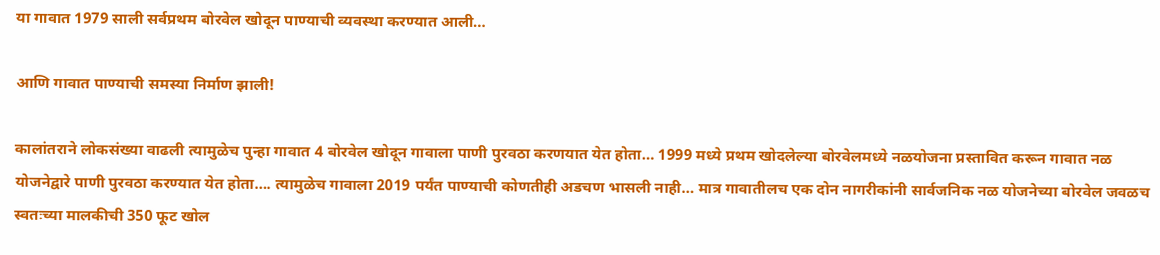या गावात 1979 साली सर्वप्रथम बोरवेल खोदून पाण्याची व्यवस्था करण्यात आली…

आणि गावात पाण्याची समस्या निर्माण झाली!

कालांतराने लोकसंख्या वाढली त्यामुळेच पुन्हा गावात 4 बोरवेल खोदून गावाला पाणी पुरवठा करणयात येत होता… 1999 मध्ये प्रथम खोदलेल्या बोरवेलमध्ये नळयोजना प्रस्तावित करून गावात नळ योजनेद्वारे पाणी पुरवठा करण्यात येत होता…. त्यामुळेच गावाला 2019 पर्यंत पाण्याची कोणतीही अडचण भासली नाही… मात्र गावातीलच एक दोन नागरीकांनी सार्वजनिक नळ योजनेच्या बोरवेल जवळच स्वतःच्या मालकीची 350 फूट खोल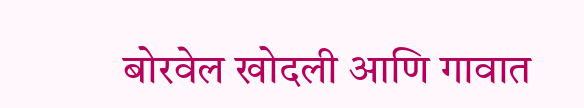बोरवेल खोदली आणि गावात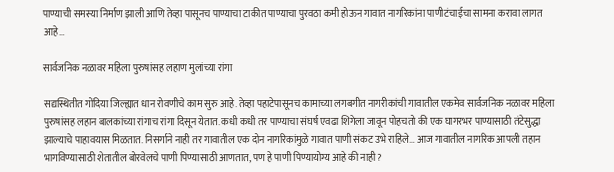पाण्याची समस्या निर्माण झाली आणि तेव्हा पासूनच पाण्याचा टाकीत पाण्याचा पुरवठा कमी होऊन गावात नागरिकांना पाणीटंचाईचा सामना करावा लागत आहे…

सार्वजनिक नळावर महिला पुरुषांसह लहाण मुलांच्या रांगा

सद्यस्थितीत गोंदिया जिल्ह्यात धान रोवणीचे काम सुरु आहे. तेव्हा पहाटेपासूनच कामाच्या लगबगीत नागरीकांची गावातील एकमेव सार्वजनिक नळावर महिला पुरुषांसह लहान बालकांच्या रांगाच रांगा दिसून येतात. कधी कधी तर पाण्याचा संघर्ष एवढा शिगेला जावून पोहचतो की एक घागरभर पाण्यासाठी तंटेसुद्धा झाल्याचे पाहावयास मिळतात. निसर्गाने नाही तर गावातील एक दोन नागरिकांमुळे गावात पाणी संकट उभे राहिले… आज गावातील नागरिक आपली तहान भागविण्यासाठी शेतातील बोरवेलचे पाणी पिण्यासाठी आणतात, पण हे पाणी पिण्यायोग्य आहे की नाही?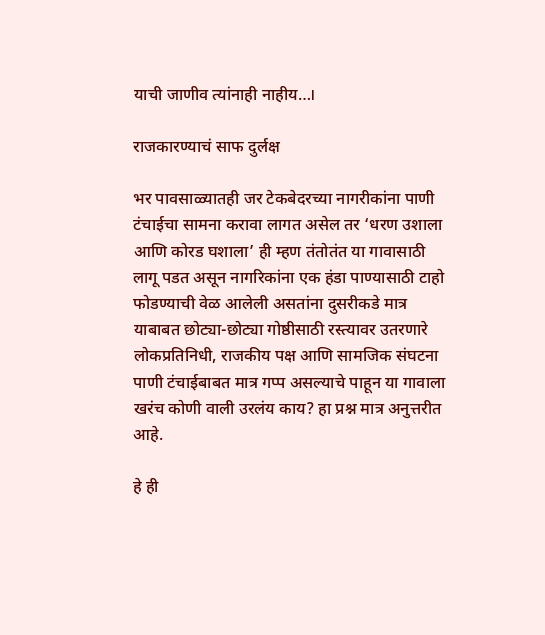याची जाणीव त्यांनाही नाहीय…।

राजकारण्याचं साफ दुर्लक्ष

भर पावसाळ्यातही जर टेकबेदरच्या नागरीकांना पाणी टंचाईचा सामना करावा लागत असेल तर ‘धरण उशाला आणि कोरड घशाला’ ही म्हण तंतोतंत या गावासाठी लागू पडत असून नागरिकांना एक हंडा पाण्यासाठी टाहो फोडण्याची वेळ आलेली असतांना दुसरीकडे मात्र याबाबत छोट्या-छोट्या गोष्ठीसाठी रस्त्यावर उतरणारे लोकप्रतिनिधी, राजकीय पक्ष आणि सामजिक संघटना पाणी टंचाईबाबत मात्र गप्प असल्याचे पाहून या गावाला खरंच कोणी वाली उरलंय काय? हा प्रश्न मात्र अनुत्तरीत आहे.

हे ही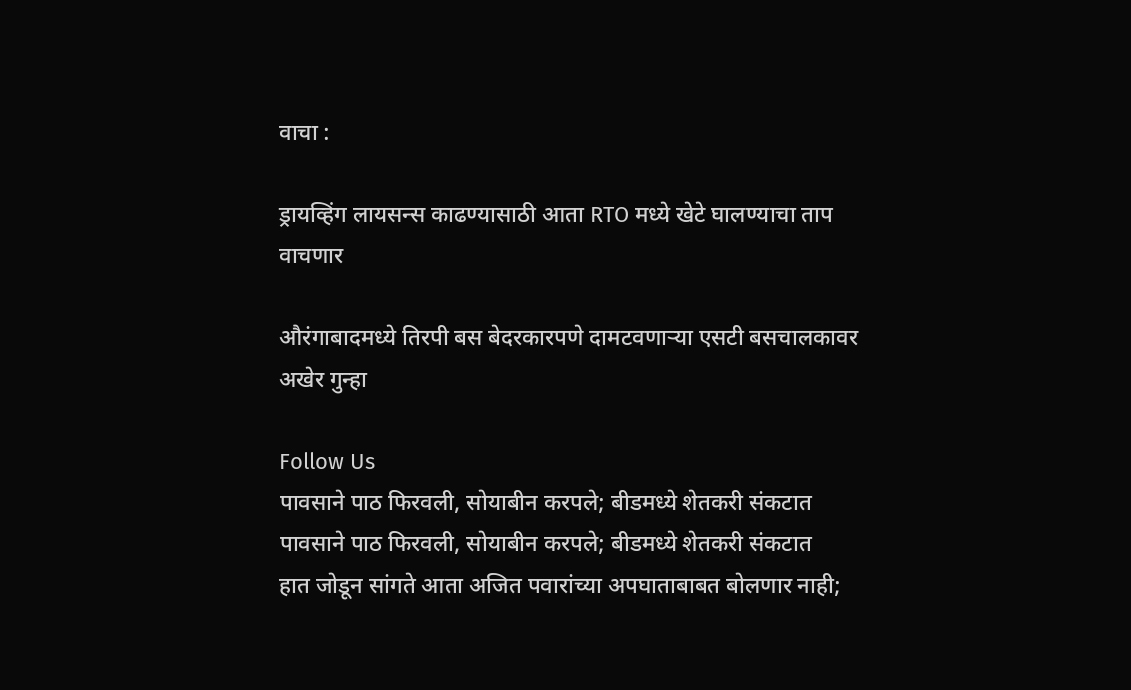वाचा :

ड्रायव्हिंग लायसन्स काढण्यासाठी आता RTO मध्ये खेटे घालण्याचा ताप वाचणार

औरंगाबादमध्ये तिरपी बस बेदरकारपणे दामटवणाऱ्या एसटी बसचालकावर अखेर गुन्हा

Follow Us
पावसाने पाठ फिरवली, सोयाबीन करपले; बीडमध्ये शेतकरी संकटात
पावसाने पाठ फिरवली, सोयाबीन करपले; बीडमध्ये शेतकरी संकटात
हात जोडून सांगते आता अजित पवारांच्या अपघाताबाबत बोलणार नाही;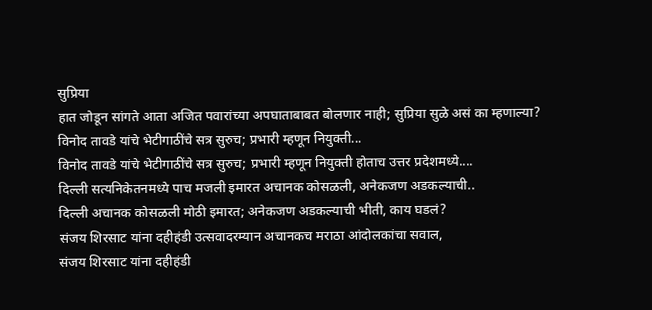सुप्रिया
हात जोडून सांगते आता अजित पवारांच्या अपघाताबाबत बोलणार नाही; सुप्रिया सुळे असं का म्हणाल्या?
विनोद तावडे यांचे भेटीगाठींचे सत्र सुरुच; प्रभारी म्हणून नियुक्ती...
विनोद तावडे यांचे भेटीगाठींचे सत्र सुरुच; प्रभारी म्हणून नियुक्ती होताच उत्तर प्रदेशमध्ये....
दिल्ली सत्यनिकेतनमध्ये पाच मजली इमारत अचानक कोसळली, अनेकजण अडकल्याची..
दिल्ली अचानक कोसळली मोठी इमारत; अनेकजण अडकल्याची भीती, काय घडलं?
संजय शिरसाट यांना दहीहंडी उत्सवादरम्यान अचानकच मराठा आंदोलकांचा सवाल,
संजय शिरसाट यांना दहीहंडी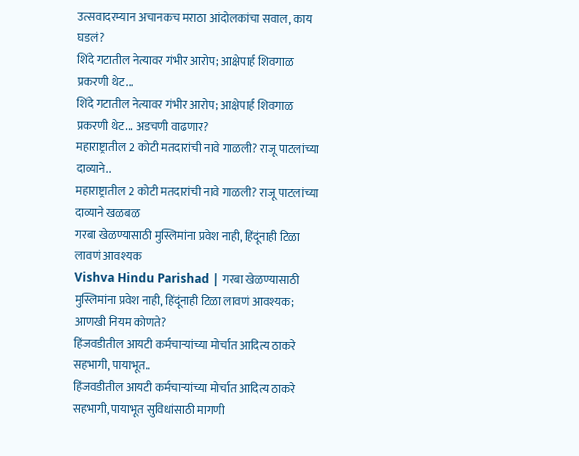उत्सवादरम्यान अचानकच मराठा आंदोलकांचा सवाल, काय घडलं?
शिंदे गटातील नेत्यावर गंभीर आरोप; आक्षेपार्ह शिवगाळ प्रकरणी थेट...
शिंदे गटातील नेत्यावर गंभीर आरोप; आक्षेपार्ह शिवगाळ प्रकरणी थेट... अडचणी वाढणार?
महाराष्ट्रातील 2 कोटी मतदारांची नावे गाळली? राजू पाटलांच्या दाव्याने..
महाराष्ट्रातील 2 कोटी मतदारांची नावे गाळली? राजू पाटलांच्या दाव्याने खळबळ
गरबा खेळण्यासाठी मुस्लिमांना प्रवेश नाही, हिंदूंनाही टिळा लावणं आवश्यक
Vishva Hindu Parishad | गरबा खेळण्यासाठी मुस्लिमांना प्रवेश नाही, हिंदूंनाही टिळा लावणं आवश्यक; आणखी नियम कोणते?
हिंजवडीतील आयटी कर्मचाऱ्यांच्या मोर्चात आदित्य ठाकरे सहभागी, पायाभूत..
हिंजवडीतील आयटी कर्मचाऱ्यांच्या मोर्चात आदित्य ठाकरे सहभागी, पायाभूत सुविधांसाठी मागणी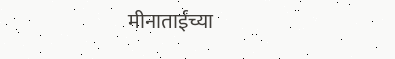मीनाताईंच्या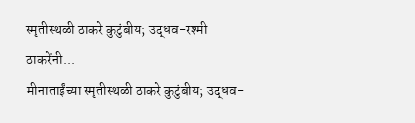स्मृतीस्थळी ठाकरे कुटुंबीय; उद्धव-रश्मी ठाकरेंनी...
मीनाताईंच्या स्मृतीस्थळी ठाकरे कुटुंबीय; उद्धव-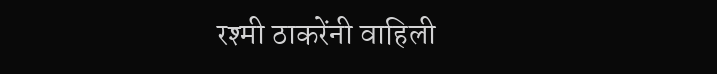रश्मी ठाकरेंनी वाहिली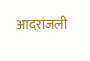आदरांजली